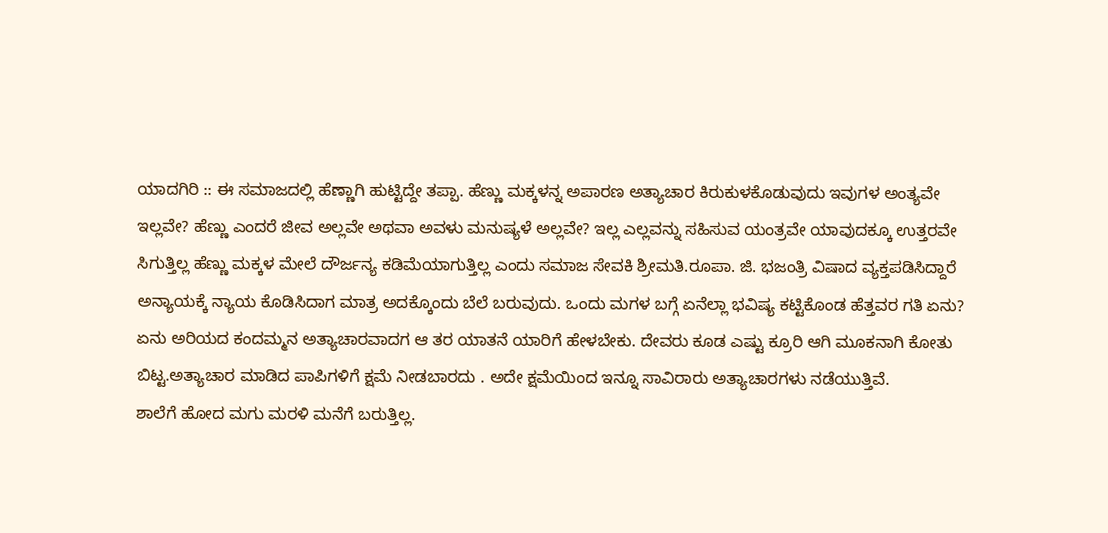ಯಾದಗಿರಿ :: ಈ ಸಮಾಜದಲ್ಲಿ ಹೆಣ್ಣಾಗಿ ಹುಟ್ಟಿದ್ದೇ ತಪ್ಪಾ. ಹೆಣ್ಣು ಮಕ್ಕಳನ್ನ ಅಪಾರಣ ಅತ್ಯಾಚಾರ ಕಿರುಕುಳಕೊಡುವುದು ಇವುಗಳ ಅಂತ್ಯವೇ ಇಲ್ಲವೇ? ಹೆಣ್ಣು ಎಂದರೆ ಜೀವ ಅಲ್ಲವೇ ಅಥವಾ ಅವಳು ಮನುಷ್ಯಳೆ ಅಲ್ಲವೇ? ಇಲ್ಲ ಎಲ್ಲವನ್ನು ಸಹಿಸುವ ಯಂತ್ರವೇ ಯಾವುದಕ್ಕೂ ಉತ್ತರವೇ ಸಿಗುತ್ತಿಲ್ಲ ಹೆಣ್ಣು ಮಕ್ಕಳ ಮೇಲೆ ದೌರ್ಜನ್ಯ ಕಡಿಮೆಯಾಗುತ್ತಿಲ್ಲ ಎಂದು ಸಮಾಜ ಸೇವಕಿ ಶ್ರೀಮತಿ.ರೂಪಾ. ಜಿ. ಭಜಂತ್ರಿ ವಿಷಾದ ವ್ಯಕ್ತಪಡಿಸಿದ್ದಾರೆ
ಅನ್ಯಾಯಕ್ಕೆ ನ್ಯಾಯ ಕೊಡಿಸಿದಾಗ ಮಾತ್ರ ಅದಕ್ಕೊಂದು ಬೆಲೆ ಬರುವುದು. ಒಂದು ಮಗಳ ಬಗ್ಗೆ ಏನೆಲ್ಲಾ ಭವಿಷ್ಯ ಕಟ್ಟಿಕೊಂಡ ಹೆತ್ತವರ ಗತಿ ಏನು? ಏನು ಅರಿಯದ ಕಂದಮ್ಮನ ಅತ್ಯಾಚಾರವಾದಗ ಆ ತರ ಯಾತನೆ ಯಾರಿಗೆ ಹೇಳಬೇಕು. ದೇವರು ಕೂಡ ಎಷ್ಟು ಕ್ರೂರಿ ಆಗಿ ಮೂಕನಾಗಿ ಕೋತು ಬಿಟ್ಟ.ಅತ್ಯಾಚಾರ ಮಾಡಿದ ಪಾಪಿಗಳಿಗೆ ಕ್ಷಮೆ ನೀಡಬಾರದು . ಅದೇ ಕ್ಷಮೆಯಿಂದ ಇನ್ನೂ ಸಾವಿರಾರು ಅತ್ಯಾಚಾರಗಳು ನಡೆಯುತ್ತಿವೆ.
ಶಾಲೆಗೆ ಹೋದ ಮಗು ಮರಳಿ ಮನೆಗೆ ಬರುತ್ತಿಲ್ಲ.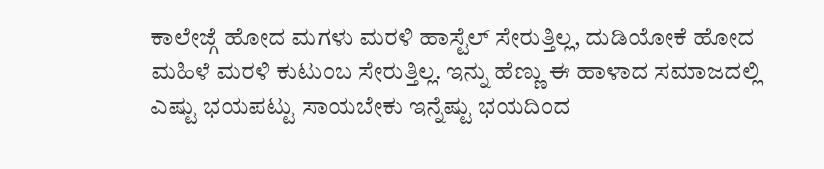ಕಾಲೇಜ್ಗೆ ಹೋದ ಮಗಳು ಮರಳಿ ಹಾಸ್ಟೆಲ್ ಸೇರುತ್ತಿಲ್ಲ, ದುಡಿಯೋಕೆ ಹೋದ ಮಹಿಳೆ ಮರಳಿ ಕುಟುಂಬ ಸೇರುತ್ತಿಲ್ಲ. ಇನ್ನು ಹೆಣ್ಣು ಈ ಹಾಳಾದ ಸಮಾಜದಲ್ಲಿ ಎಷ್ಟು ಭಯಪಟ್ಟು ಸಾಯಬೇಕು ಇನ್ನೆಷ್ಟು ಭಯದಿಂದ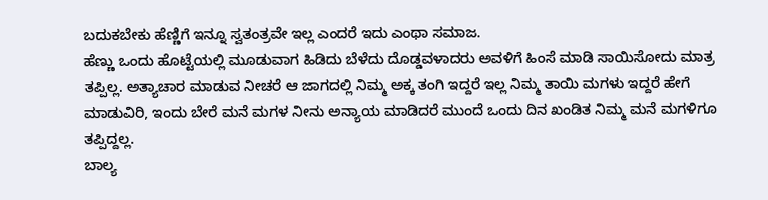ಬದುಕಬೇಕು ಹೆಣ್ಣಿಗೆ ಇನ್ನೂ ಸ್ವತಂತ್ರವೇ ಇಲ್ಲ ಎಂದರೆ ಇದು ಎಂಥಾ ಸಮಾಜ.
ಹೆಣ್ಣು ಒಂದು ಹೊಟ್ಟೆಯಲ್ಲಿ ಮೂಡುವಾಗ ಹಿಡಿದು ಬೆಳೆದು ದೊಡ್ಡವಳಾದರು ಅವಳಿಗೆ ಹಿಂಸೆ ಮಾಡಿ ಸಾಯಿಸೋದು ಮಾತ್ರ ತಪ್ಪಿಲ್ಲ. ಅತ್ಯಾಚಾರ ಮಾಡುವ ನೀಚರೆ ಆ ಜಾಗದಲ್ಲಿ ನಿಮ್ಮ ಅಕ್ಕ ತಂಗಿ ಇದ್ದರೆ ಇಲ್ಲ ನಿಮ್ಮ ತಾಯಿ ಮಗಳು ಇದ್ದರೆ ಹೇಗೆ ಮಾಡುವಿರಿ, ಇಂದು ಬೇರೆ ಮನೆ ಮಗಳ ನೀನು ಅನ್ಯಾಯ ಮಾಡಿದರೆ ಮುಂದೆ ಒಂದು ದಿನ ಖಂಡಿತ ನಿಮ್ಮ ಮನೆ ಮಗಳಿಗೂ ತಪ್ಪಿದ್ದಲ್ಲ.
ಬಾಲ್ಯ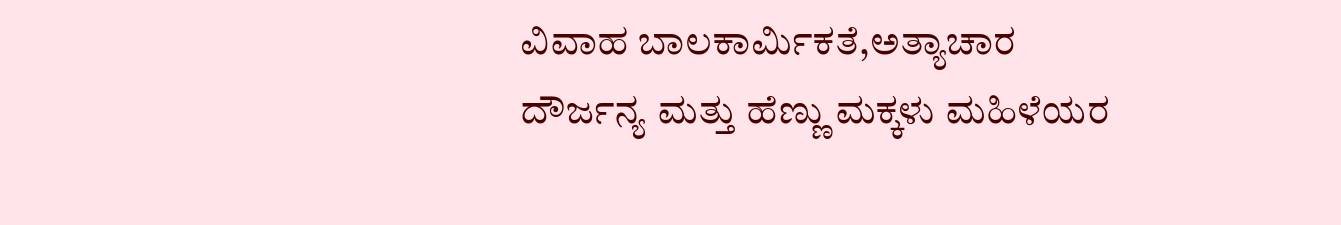ವಿವಾಹ ಬಾಲಕಾರ್ಮಿಕತೆ,ಅತ್ಯಾಚಾರ ದೌರ್ಜನ್ಯ ಮತ್ತು ಹೆಣ್ಣು ಮಕ್ಕಳು ಮಹಿಳೆಯರ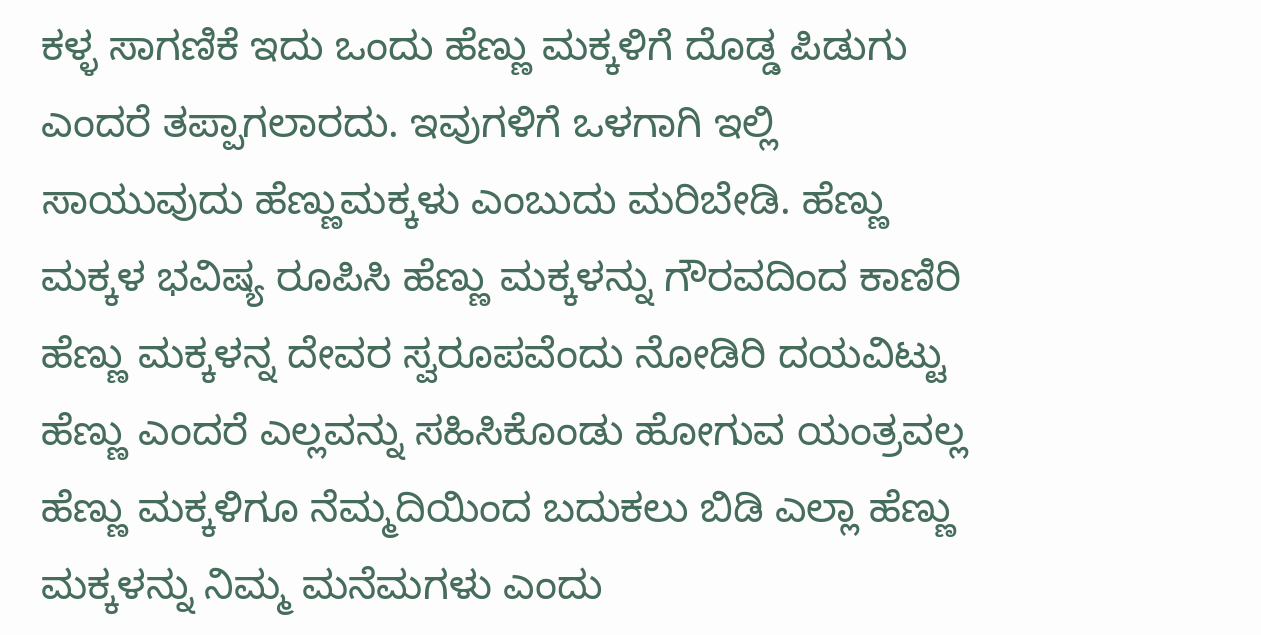ಕಳ್ಳ ಸಾಗಣಿಕೆ ಇದು ಒಂದು ಹೆಣ್ಣು ಮಕ್ಕಳಿಗೆ ದೊಡ್ಡ ಪಿಡುಗು ಎಂದರೆ ತಪ್ಪಾಗಲಾರದು. ಇವುಗಳಿಗೆ ಒಳಗಾಗಿ ಇಲ್ಲಿ ಸಾಯುವುದು ಹೆಣ್ಣುಮಕ್ಕಳು ಎಂಬುದು ಮರಿಬೇಡಿ. ಹೆಣ್ಣು ಮಕ್ಕಳ ಭವಿಷ್ಯ ರೂಪಿಸಿ ಹೆಣ್ಣು ಮಕ್ಕಳನ್ನು ಗೌರವದಿಂದ ಕಾಣಿರಿ ಹೆಣ್ಣು ಮಕ್ಕಳನ್ನ ದೇವರ ಸ್ವರೂಪವೆಂದು ನೋಡಿರಿ ದಯವಿಟ್ಟು ಹೆಣ್ಣು ಎಂದರೆ ಎಲ್ಲವನ್ನು ಸಹಿಸಿಕೊಂಡು ಹೋಗುವ ಯಂತ್ರವಲ್ಲ ಹೆಣ್ಣು ಮಕ್ಕಳಿಗೂ ನೆಮ್ಮದಿಯಿಂದ ಬದುಕಲು ಬಿಡಿ ಎಲ್ಲಾ ಹೆಣ್ಣು ಮಕ್ಕಳನ್ನು ನಿಮ್ಮ ಮನೆಮಗಳು ಎಂದು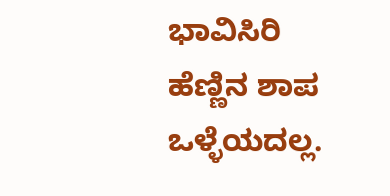ಭಾವಿಸಿರಿ ಹೆಣ್ಣಿನ ಶಾಪ ಒಳ್ಳೆಯದಲ್ಲ.